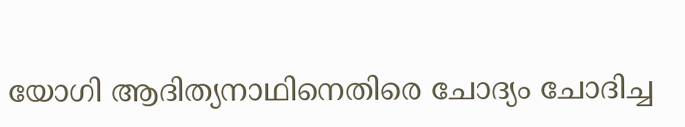യോഗി ആദിത്യനാഥിനെതിരെ ചോദ്യം ചോദിച്ച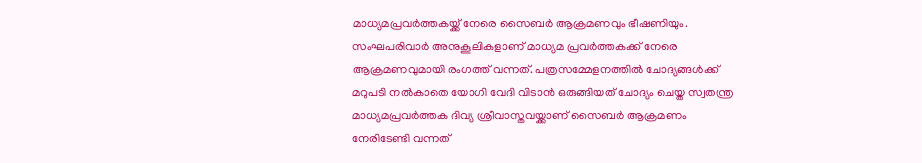മാധ്യമപ്രവർത്തകയ്ക്ക് നേരെ സൈബർ ആക്രമണവും ഭീഷണിയും. സംഘപരിവാർ അനുകൂലികളാണ് മാധ്യമ പ്രവർത്തകക്ക് നേരെ ആക്രമണവുമായി രംഗത്ത് വന്നത്. പത്രസമ്മേളനത്തിൽ ചോദ്യങ്ങൾക്ക് മറുപടി നൽകാതെ യോഗി വേദി വിടാൻ ഒരുങ്ങിയത് ചോദ്യം ചെയ്ത സ്വതന്ത്ര മാധ്യമപ്രവർത്തക ദിവ്യ ശ്രീവാസ്തവയ്ക്കാണ് സൈബർ ആക്രമണം നേരിടേണ്ടി വന്നത്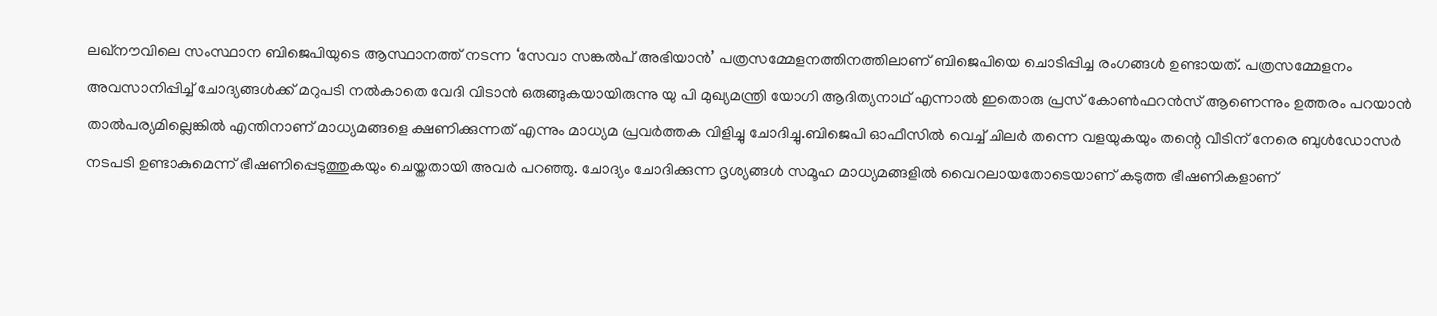ലഖ്നൗവിലെ സംസ്ഥാന ബിജെപിയുടെ ആസ്ഥാനത്ത് നടന്ന ‘സേവാ സങ്കൽപ് അഭിയാൻ’ പത്രസമ്മേളനത്തിനത്തിലാണ് ബിജെപിയെ ചൊടിപ്പിച്ച രംഗങ്ങൾ ഉണ്ടായത്. പത്രസമ്മേളനം അവസാനിപ്പിച്ച് ചോദ്യങ്ങൾക്ക് മറുപടി നൽകാതെ വേദി വിടാൻ ഒരുങ്ങുകയായിരുന്നു യു പി മുഖ്യമന്ത്രി യോഗി ആദിത്യനാഥ് എന്നാൽ ഇതൊരു പ്രസ് കോൺഫറൻസ് ആണെന്നും ഉത്തരം പറയാൻ താൽപര്യമില്ലെങ്കിൽ എന്തിനാണ് മാധ്യമങ്ങളെ ക്ഷണിക്കുന്നത് എന്നും മാധ്യമ പ്രവർത്തക വിളിച്ചു ചോദിച്ചു.ബിജെപി ഓഫീസിൽ വെച്ച് ചിലർ തന്നെ വളയുകയും തന്റെ വീടിന് നേരെ ബുൾഡോസർ നടപടി ഉണ്ടാകുമെന്ന് ഭീഷണിപ്പെടുത്തുകയും ചെയ്തതായി അവർ പറഞ്ഞു. ചോദ്യം ചോദിക്കുന്ന ദൃശ്യങ്ങൾ സമൂഹ മാധ്യമങ്ങളിൽ വൈറലായതോടെയാണ് കടുത്ത ഭീഷണികളാണ്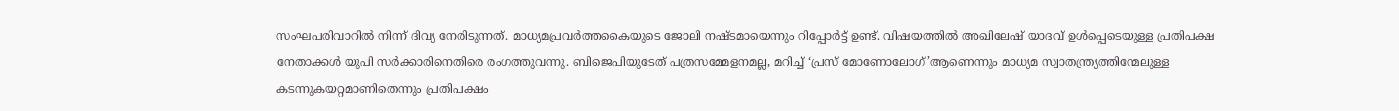സംഘപരിവാറിൽ നിന്ന് ദിവ്യ നേരിടുന്നത്. മാധ്യമപ്രവർത്തകൈയുടെ ജോലി നഷ്ടമായെന്നും റിപ്പോർട്ട് ഉണ്ട്. വിഷയത്തിൽ അഖിലേഷ് യാദവ് ഉൾപ്പെടെയുള്ള പ്രതിപക്ഷ നേതാക്കൾ യുപി സർക്കാരിനെതിരെ രംഗത്തുവന്നു. ബിജെപിയുടേത് പത്രസമ്മേളനമല്ല, മറിച്ച് ‘പ്രസ് മോണോലോഗ്’ആണെന്നും മാധ്യമ സ്വാതന്ത്ര്യത്തിന്മേലുള്ള കടന്നുകയറ്റമാണിതെന്നും പ്രതിപക്ഷം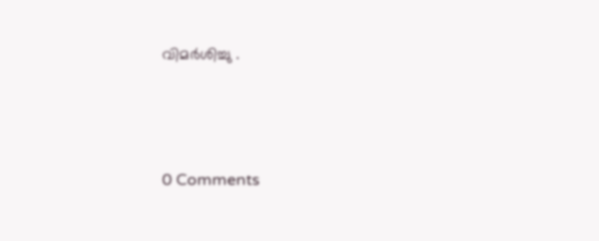വിമർശിച്ചു .






0 Comments